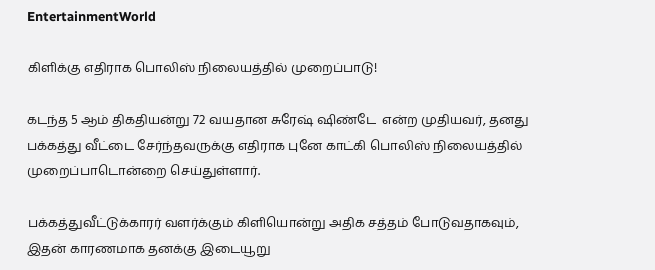EntertainmentWorld

கிளிக்கு எதிராக பொலிஸ் நிலையத்தில் முறைப்பாடு!

கடந்த 5 ஆம் திகதியன்று 72 வயதான சுரேஷ் ஷிண்டே  என்ற முதியவர், தனது பக்கத்து வீட்டை சேர்ந்தவருக்கு எதிராக புனே காட்கி பொலிஸ் நிலையத்தில் முறைப்பாடொன்றை செய்துள்ளார்.

பக்கத்துவீட்டுக்காரர் வளர்க்கும் கிளியொன்று அதிக சத்தம் போடுவதாகவும், இதன் காரணமாக தனக்கு இடையூறு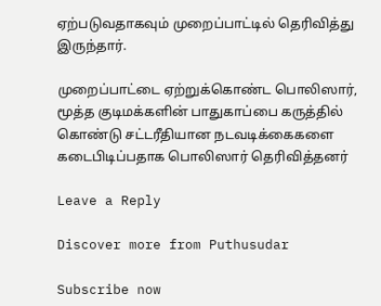ஏற்படுவதாகவும் முறைப்பாட்டில் தெரிவித்து இருந்தார்.

முறைப்பாட்டை ஏற்றுக்கொண்ட பொலிஸார், மூத்த குடிமக்களின் பாதுகாப்பை கருத்தில் கொண்டு சட்டரீதியான நடவடிக்கைகளை கடைபிடிப்பதாக பொலிஸார் தெரிவித்தனர்

Leave a Reply

Discover more from Puthusudar

Subscribe now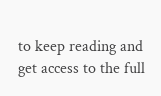to keep reading and get access to the full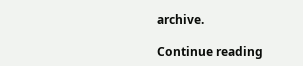archive.

Continue reading